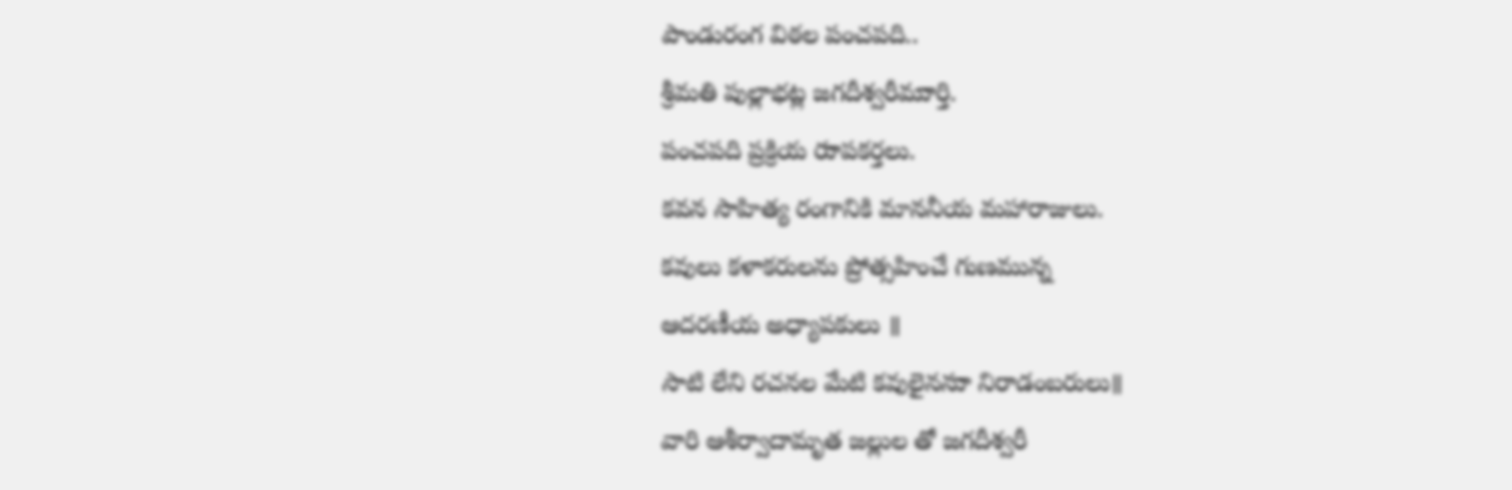పాండురంగ విఠల పంచపది..
శ్రీమతి పుల్లాభట్ల జగదీశ్వరీముార్తి.
పంచపది ప్రక్రియ రుాపకర్తలు.
కవన సాహిత్య రంగానికి మాననీయ మహారాజులు.
కవులు కళాకరులను ప్రోత్సహించే గుణమున్న
ఆదరణీయ అధ్యాపకులు ॥
సాటి లేని రచనల మేటి కవులైననుా నిరాడంబరులు॥
వారి ఆశీర్వాదామృత జల్లుల తో జగదీశ్వరీ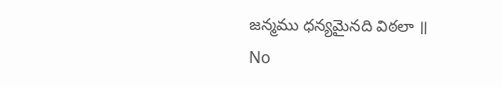జన్మము ధన్యమైనది విఠలా ॥
No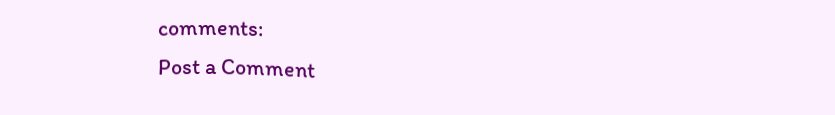comments:
Post a Comment